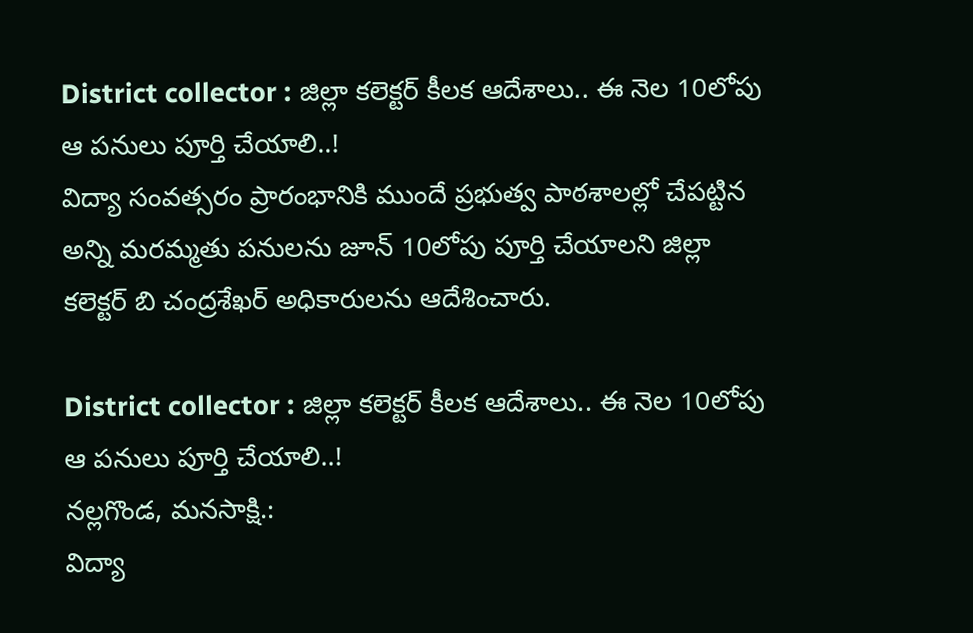District collector : జిల్లా కలెక్టర్ కీలక ఆదేశాలు.. ఈ నెల 10లోపు ఆ పనులు పూర్తి చేయాలి..!
విద్యా సంవత్సరం ప్రారంభానికి ముందే ప్రభుత్వ పాఠశాలల్లో చేపట్టిన అన్ని మరమ్మతు పనులను జూన్ 10లోపు పూర్తి చేయాలని జిల్లా కలెక్టర్ బి చంద్రశేఖర్ అధికారులను ఆదేశించారు.

District collector : జిల్లా కలెక్టర్ కీలక ఆదేశాలు.. ఈ నెల 10లోపు ఆ పనులు పూర్తి చేయాలి..!
నల్లగొండ, మనసాక్షి.:
విద్యా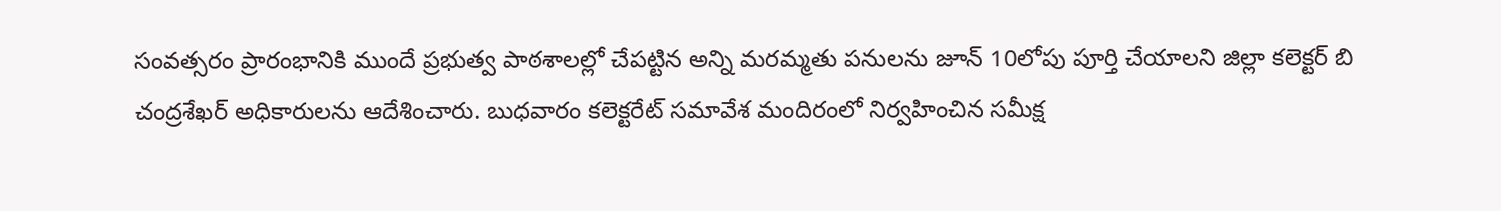సంవత్సరం ప్రారంభానికి ముందే ప్రభుత్వ పాఠశాలల్లో చేపట్టిన అన్ని మరమ్మతు పనులను జూన్ 10లోపు పూర్తి చేయాలని జిల్లా కలెక్టర్ బి చంద్రశేఖర్ అధికారులను ఆదేశించారు. బుధవారం కలెక్టరేట్ సమావేశ మందిరంలో నిర్వహించిన సమీక్ష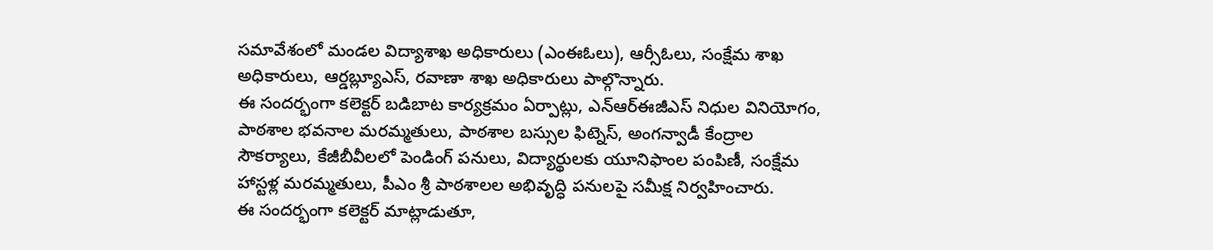సమావేశంలో మండల విద్యాశాఖ అధికారులు (ఎంఈఓలు), ఆర్సీఓలు, సంక్షేమ శాఖ అధికారులు, ఆర్డబ్ల్యూఎస్, రవాణా శాఖ అధికారులు పాల్గొన్నారు.
ఈ సందర్భంగా కలెక్టర్ బడిబాట కార్యక్రమం ఏర్పాట్లు, ఎన్ఆర్ఈజీఎస్ నిధుల వినియోగం, పాఠశాల భవనాల మరమ్మతులు, పాఠశాల బస్సుల ఫిట్నెస్, అంగన్వాడీ కేంద్రాల సౌకర్యాలు, కేజీబీవీలలో పెండింగ్ పనులు, విద్యార్థులకు యూనిఫాంల పంపిణీ, సంక్షేమ హాస్టళ్ల మరమ్మతులు, పీఎం శ్రీ పాఠశాలల అభివృద్ధి పనులపై సమీక్ష నిర్వహించారు.
ఈ సందర్భంగా కలెక్టర్ మాట్లాడుతూ,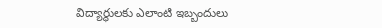విద్యార్థులకు ఎలాంటి ఇబ్బందులు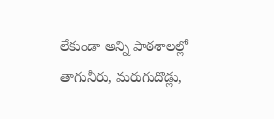లేకుండా అన్ని పాఠశాలల్లో తాగునీరు, మరుగుదొడ్లు,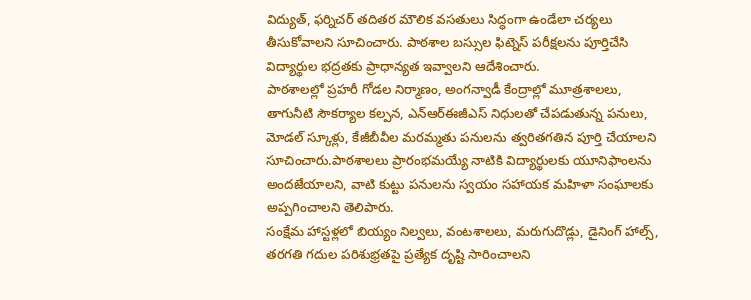విద్యుత్, ఫర్నిచర్ తదితర మౌలిక వసతులు సిద్ధంగా ఉండేలా చర్యలు తీసుకోవాలని సూచించారు. పాఠశాల బస్సుల ఫిట్నెస్ పరీక్షలను పూర్తిచేసి విద్యార్థుల భద్రతకు ప్రాధాన్యత ఇవ్వాలని ఆదేశించారు.
పాఠశాలల్లో ప్రహరీ గోడల నిర్మాణం, అంగన్వాడీ కేంద్రాల్లో మూత్రశాలలు, తాగునీటి సౌకర్యాల కల్పన, ఎన్ఆర్ఈజీఎస్ నిధులతో చేపడుతున్న పనులు, మోడల్ స్కూళ్లు, కేజీబీవీల మరమ్మతు పనులను త్వరితగతిన పూర్తి చేయాలని సూచించారు.పాఠశాలలు ప్రారంభమయ్యే నాటికి విద్యార్థులకు యూనిఫాంలను అందజేయాలని, వాటి కుట్టు పనులను స్వయం సహాయక మహిళా సంఘాలకు అప్పగించాలని తెలిపారు.
సంక్షేమ హాస్టళ్లలో బియ్యం నిల్వలు, వంటశాలలు, మరుగుదొడ్లు, డైనింగ్ హాల్స్, తరగతి గదుల పరిశుభ్రతపై ప్రత్యేక దృష్టి సారించాలని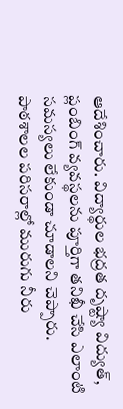ఆదేశించారు. విద్యార్థుల భద్రత దృష్ట్యా విద్యుత్, ప్లంబింగ్ వ్యవస్థలను పూర్తిగా తనిఖీ చేసి ఎలాంటి సమస్యలు లేకుండా చూడాలని చెప్పారు. పాఠశాలల పరిసరాల్లో మురుగు నీరు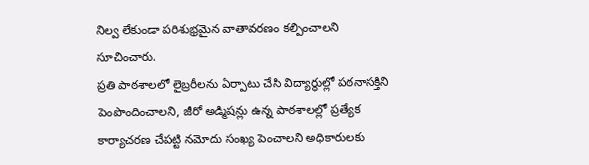నిల్వ లేకుండా పరిశుభ్రమైన వాతావరణం కల్పించాలని సూచించారు.
ప్రతి పాఠశాలలో లైబ్రరీలను ఏర్పాటు చేసి విద్యార్థుల్లో పఠనాసక్తిని పెంపొందించాలని, జీరో అడ్మిషన్లు ఉన్న పాఠశాలల్లో ప్రత్యేక కార్యాచరణ చేపట్టి నమోదు సంఖ్య పెంచాలని అధికారులకు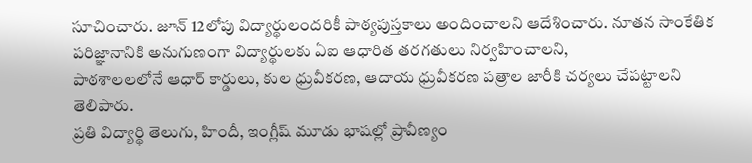సూచించారు. జూన్ 12లోపు విద్యార్థులందరికీ పాఠ్యపుస్తకాలు అందించాలని ఆదేశించారు. నూతన సాంకేతిక పరిజ్ఞానానికి అనుగుణంగా విద్యార్థులకు ఏఐ ఆధారిత తరగతులు నిర్వహించాలని,
పాఠశాలలలోనే ఆధార్ కార్డులు, కుల ధ్రువీకరణ, ఆదాయ ధ్రువీకరణ పత్రాల జారీకి చర్యలు చేపట్టాలని తెలిపారు.
ప్రతి విద్యార్థి తెలుగు, హిందీ, ఇంగ్లీష్ మూడు భాషల్లో ప్రావీణ్యం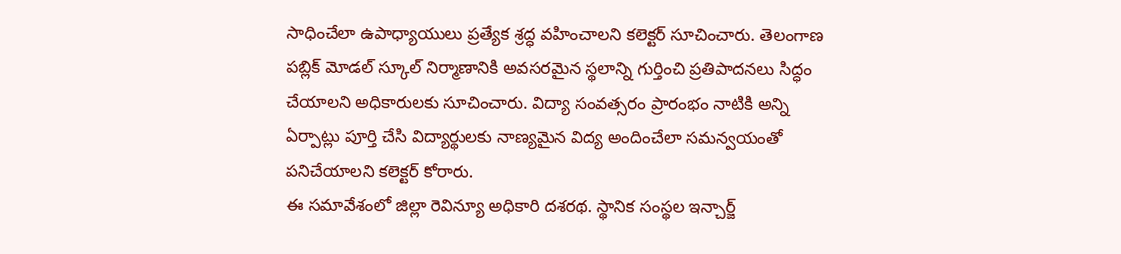సాధించేలా ఉపాధ్యాయులు ప్రత్యేక శ్రద్ధ వహించాలని కలెక్టర్ సూచించారు. తెలంగాణ పబ్లిక్ మోడల్ స్కూల్ నిర్మాణానికి అవసరమైన స్థలాన్ని గుర్తించి ప్రతిపాదనలు సిద్ధం చేయాలని అధికారులకు సూచించారు. విద్యా సంవత్సరం ప్రారంభం నాటికి అన్ని ఏర్పాట్లు పూర్తి చేసి విద్యార్థులకు నాణ్యమైన విద్య అందించేలా సమన్వయంతో పనిచేయాలని కలెక్టర్ కోరారు.
ఈ సమావేశంలో జిల్లా రెవిన్యూ అధికారి దశరథ. స్థానిక సంస్థల ఇన్చార్జ్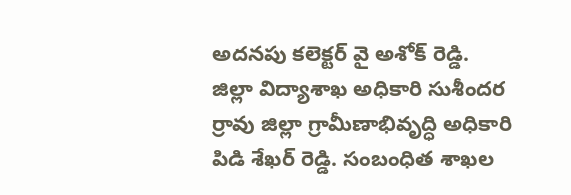అదనపు కలెక్టర్ వై అశోక్ రెడ్డి. జిల్లా విద్యాశాఖ అధికారి సుశీందర ర్రావు జిల్లా గ్రామీణాభివృద్ధి అధికారి పిడి శేఖర్ రెడ్డి. సంబంధిత శాఖల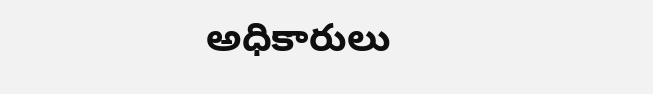అధికారులు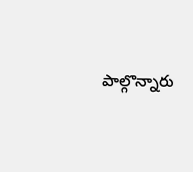పాల్గొన్నారు